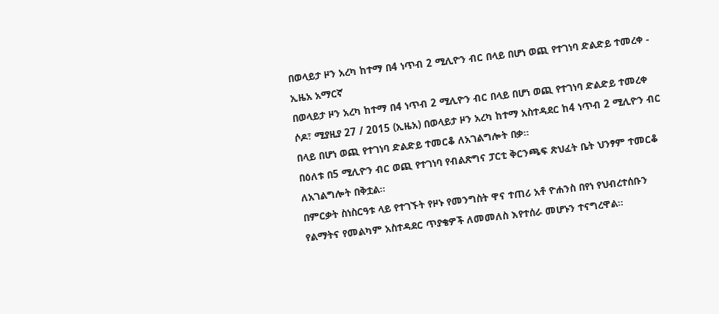በወላይታ ዞን አረካ ከተማ በ4 ነጥብ 2 ሚሊዮን ብር በላይ በሆነ ወጪ የተገነባ ድልድይ ተመረቀ - ኢዜአ አማርኛ
በወላይታ ዞን አረካ ከተማ በ4 ነጥብ 2 ሚሊዮን ብር በላይ በሆነ ወጪ የተገነባ ድልድይ ተመረቀ
ሶዶ፣ ሚያዚያ 27 / 2015 (ኢዜአ) በወላይታ ዞን አረካ ከተማ አስተዳደር ከ4 ነጥብ 2 ሚሊዮን ብር በላይ በሆነ ወጪ የተገነባ ድልድይ ተመርቆ ለአገልግሎት በቃ።
በዕለቱ በ5 ሚሊዮን ብር ወጪ የተገነባ የብልጽግና ፓርቲ ቅርንጫፍ ጽህፈት ቤት ህንፃም ተመርቆ ለአገልግሎት በቅቷል።
በምርቃት ስነስርዓቱ ላይ የተገኙት የዞኑ የመንግስት ዋና ተጠሪ አቶ ዮሐንስ በየነ የህብረተሰቡን የልማትና የመልካም አስተዳደር ጥያቄዎች ለመመለስ እየተሰራ መሆኑን ተናግረዋል።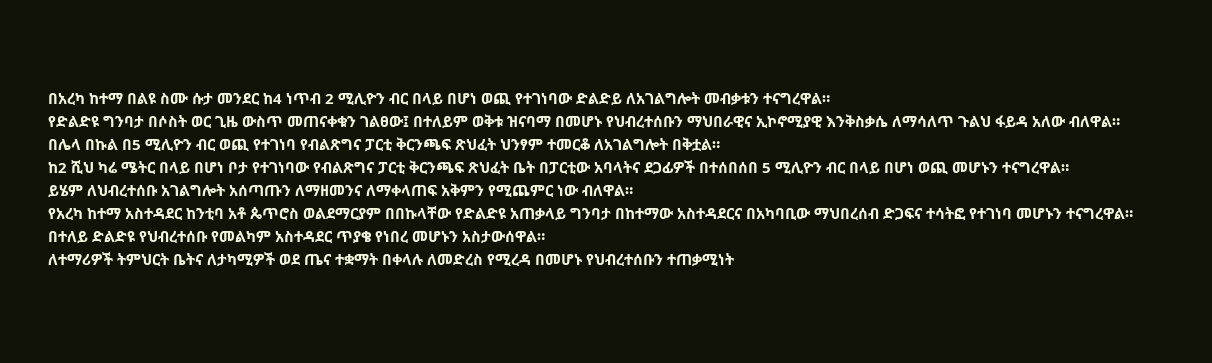በአረካ ከተማ በልዩ ስሙ ሱታ መንደር ከ4 ነጥብ 2 ሚሊዮን ብር በላይ በሆነ ወጪ የተገነባው ድልድይ ለአገልግሎት መብቃቱን ተናግረዋል።
የድልድዩ ግንባታ በሶስት ወር ጊዜ ውስጥ መጠናቀቁን ገልፀው፤ በተለይም ወቅቱ ዝናባማ በመሆኑ የህብረተሰቡን ማህበራዊና ኢኮኖሚያዊ እንቅስቃሴ ለማሳለጥ ጉልህ ፋይዳ አለው ብለዋል።
በሌላ በኩል በ5 ሚሊዮን ብር ወጪ የተገነባ የብልጽግና ፓርቲ ቅርንጫፍ ጽህፈት ህንፃም ተመርቆ ለአገልግሎት በቅቷል።
ከ2 ሺህ ካሬ ሜትር በላይ በሆነ ቦታ የተገነባው የብልጽግና ፓርቲ ቅርንጫፍ ጽህፈት ቤት በፓርቲው አባላትና ደጋፊዎች በተሰበሰበ 5 ሚሊዮን ብር በላይ በሆነ ወጪ መሆኑን ተናግረዋል።
ይሄም ለህብረተሰቡ አገልግሎት አሰጣጡን ለማዘመንና ለማቀላጠፍ አቅምን የሚጨምር ነው ብለዋል።
የአረካ ከተማ አስተዳደር ከንቲባ አቶ ጴጥሮስ ወልደማርያም በበኩላቸው የድልድዩ አጠቃላይ ግንባታ በከተማው አስተዳደርና በአካባቢው ማህበረሰብ ድጋፍና ተሳትፎ የተገነባ መሆኑን ተናግረዋል።
በተለይ ድልድዩ የህብረተሰቡ የመልካም አስተዳደር ጥያቄ የነበረ መሆኑን አስታውሰዋል።
ለተማሪዎች ትምህርት ቤትና ለታካሚዎች ወደ ጤና ተቋማት በቀላሉ ለመድረስ የሚረዳ በመሆኑ የህብረተሰቡን ተጠቃሚነት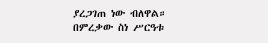ያረጋገጠ ነው ብለዋል።
በምረቃው ስነ ሥርዓቱ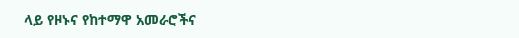ላይ የዞኑና የከተማዋ አመራሮችና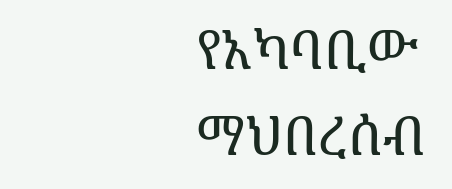የአካባቢው ማህበረሰብ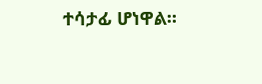ተሳታፊ ሆነዋል።